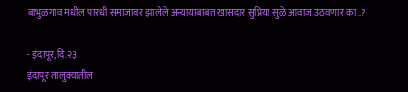बाभुळगाव मधील पारधी समाजावर झालेले अन्यायाबाबत खासदार सुप्रिया सुळे आवाज उठवणार का..?

- इंदापूर,दि.२३
इंदापूर तालुक्यातील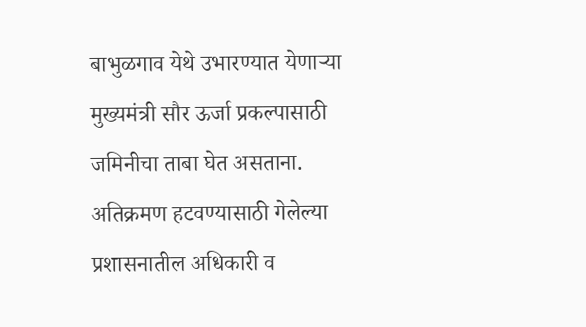बाभुळगाव येथे उभारण्यात येणाऱ्या मुख्यमंत्री सौर ऊर्जा प्रकल्पासाठी जमिनीचा ताबा घेत असताना. अतिक्रमण हटवण्यासाठी गेलेल्या प्रशासनातील अधिकारी व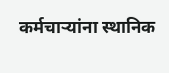कर्मचाऱ्यांना स्थानिक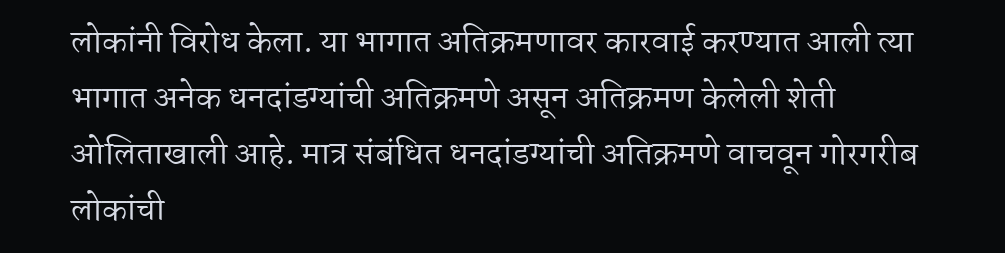लोकांनी विरोध केला. या भागात अतिक्रमणावर कारवाई करण्यात आली त्या भागात अनेक धनदांडग्यांची अतिक्रमणे असून अतिक्रमण केलेली शेती ओलिताखाली आहे. मात्र संबंधित धनदांडग्यांची अतिक्रमणे वाचवून गोरगरीब लोकांची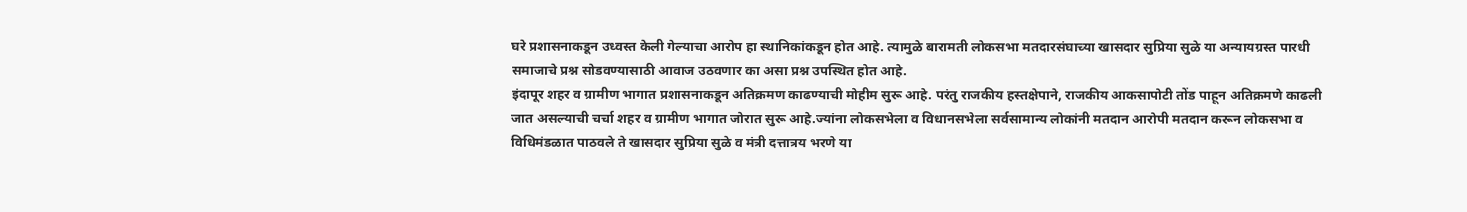घरे प्रशासनाकडून उध्वस्त केली गेल्याचा आरोप हा स्थानिकांकडून होत आहे. त्यामुळे बारामती लोकसभा मतदारसंघाच्या खासदार सुप्रिया सुळे या अन्यायग्रस्त पारधी समाजाचे प्रश्न सोडवण्यासाठी आवाज उठवणार का असा प्रश्न उपस्थित होत आहे.
इंदापूर शहर व ग्रामीण भागात प्रशासनाकडून अतिक्रमण काढण्याची मोहीम सुरू आहे. परंतु राजकीय हस्तक्षेपाने, राजकीय आकसापोटी तोंड पाहून अतिक्रमणे काढली जात असल्याची चर्चा शहर व ग्रामीण भागात जोरात सुरू आहे.ज्यांना लोकसभेला व विधानसभेला सर्वसामान्य लोकांनी मतदान आरोपी मतदान करून लोकसभा व विधिमंडळात पाठवले ते खासदार सुप्रिया सुळे व मंत्री दत्तात्रय भरणे या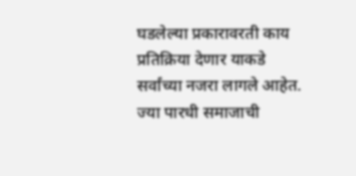घडलेल्या प्रकारावरती काय प्रतिक्रिया देणार याकडे सर्वांच्या नजरा लागले आहेत. ज्या पारधी समाजाची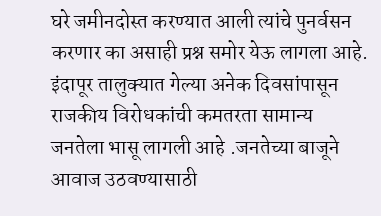घरे जमीनदोस्त करण्यात आली त्यांचे पुनर्वसन करणार का असाही प्रश्न समोर येऊ लागला आहे.
इंदापूर तालुक्यात गेल्या अनेक दिवसांपासून राजकीय विरोधकांची कमतरता सामान्य जनतेला भासू लागली आहे .जनतेच्या बाजूने आवाज उठवण्यासाठी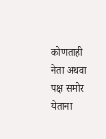कोणताही नेता अथवा पक्ष समोर येताना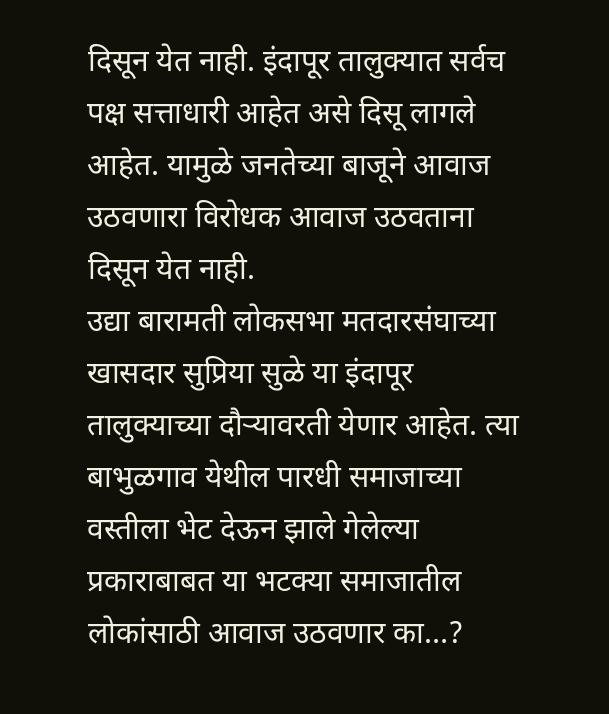दिसून येत नाही. इंदापूर तालुक्यात सर्वच पक्ष सत्ताधारी आहेत असे दिसू लागले आहेत. यामुळे जनतेच्या बाजूने आवाज उठवणारा विरोधक आवाज उठवताना दिसून येत नाही.
उद्या बारामती लोकसभा मतदारसंघाच्या खासदार सुप्रिया सुळे या इंदापूर तालुक्याच्या दौऱ्यावरती येणार आहेत. त्या बाभुळगाव येथील पारधी समाजाच्या वस्तीला भेट देऊन झाले गेलेल्या प्रकाराबाबत या भटक्या समाजातील लोकांसाठी आवाज उठवणार का…?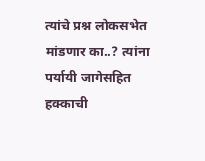त्यांचे प्रश्न लोकसभेत मांडणार का..? त्यांना पर्यायी जागेसहित हक्काची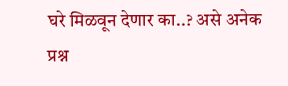घरे मिळवून देणार का..? असे अनेक प्रश्न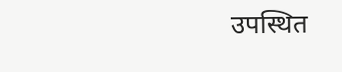उपस्थित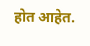होत आहेत.